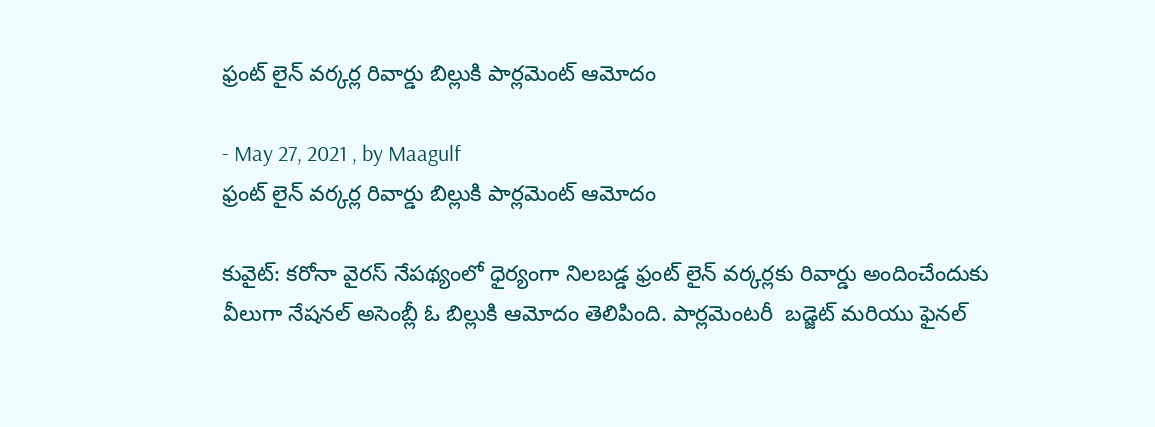ఫ్రంట్ లైన్ వర్కర్ల రివార్డు బిల్లుకి పార్లమెంట్ ఆమోదం

- May 27, 2021 , by Maagulf
ఫ్రంట్ లైన్ వర్కర్ల రివార్డు బిల్లుకి పార్లమెంట్ ఆమోదం

కువైట్: కరోనా వైరస్ నేపథ్యంలో ధైర్యంగా నిలబడ్డ ఫ్రంట్ లైన్ వర్కర్లకు రివార్డు అందించేందుకు వీలుగా నేషనల్ అసెంబ్లీ ఓ బిల్లుకి ఆమోదం తెలిపింది. పార్లమెంటరీ  బడ్జెట్ మరియు ఫైనల్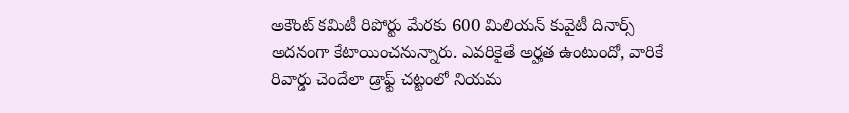అకౌంట్ కమిటీ రిపోర్టు మేరకు 600 మిలియన్ కువైటీ దినార్స్ అదనంగా కేటాయించనున్నారు. ఎవరికైతే అర్హత ఉంటుందో, వారికే రివార్డు చెందేలా డ్రాఫ్ట్ చట్టంలో నియమ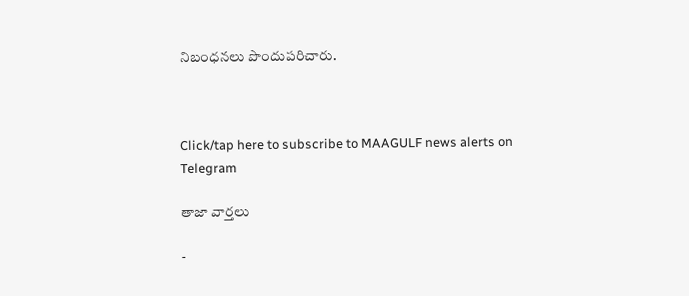నిబంధనలు పొందుపరిచారు.



Click/tap here to subscribe to MAAGULF news alerts on Telegram

తాజా వార్తలు

-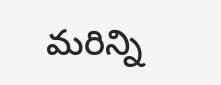మరిన్ని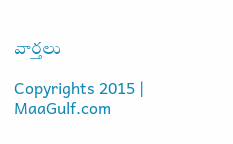వార్తలు

Copyrights 2015 | MaaGulf.com